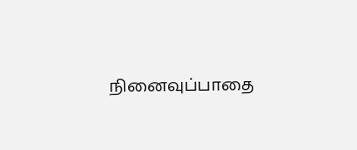நினைவுப்பாதை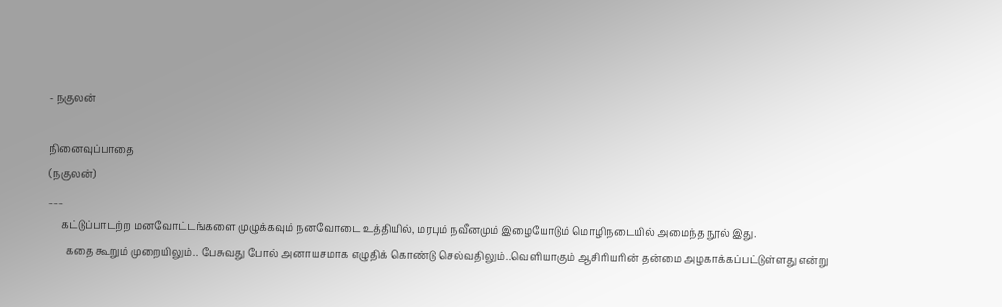- நகுலன்

நினைவுப்பாதை
(நகுலன்)
___
     கட்டுப்பாடற்ற மனவோட்டங்களை முழுக்கவும் நனவோடை உத்தியில், மரபும் நவீனமும் இழையோடும் மொழிநடையில் அமைந்த நூல் இது.
       கதை கூறும் முறையிலும்.. பேசுவது போல் அனாயசமாக எழுதிக் கொண்டு செல்வதிலும்..வெளியாகும் ஆசிரியரின் தன்மை அழகாக்கப்பட்டுள்ளது என்று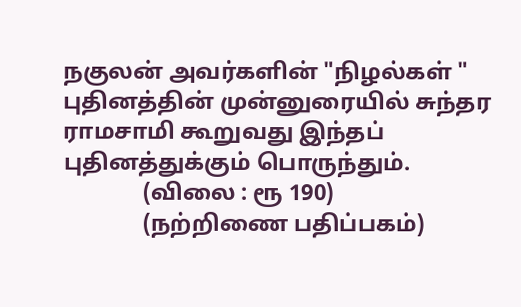நகுலன் அவர்களின் "நிழல்கள் " புதினத்தின் முன்னுரையில் சுந்தர ராமசாமி கூறுவது இந்தப் புதினத்துக்கும் பொருந்தும்.
              (விலை : ரூ 190)
              (நற்றிணை பதிப்பகம்)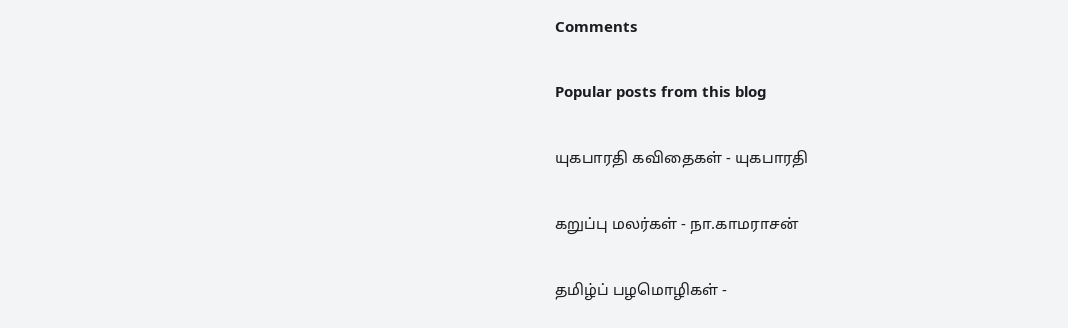Comments

Popular posts from this blog

யுகபாரதி கவிதைகள் - யுகபாரதி

கறுப்பு மலர்கள் - நா.காமராசன்

தமிழ்ப் பழமொழிகள் -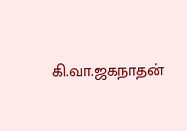கி.வா.ஜகநாதன்